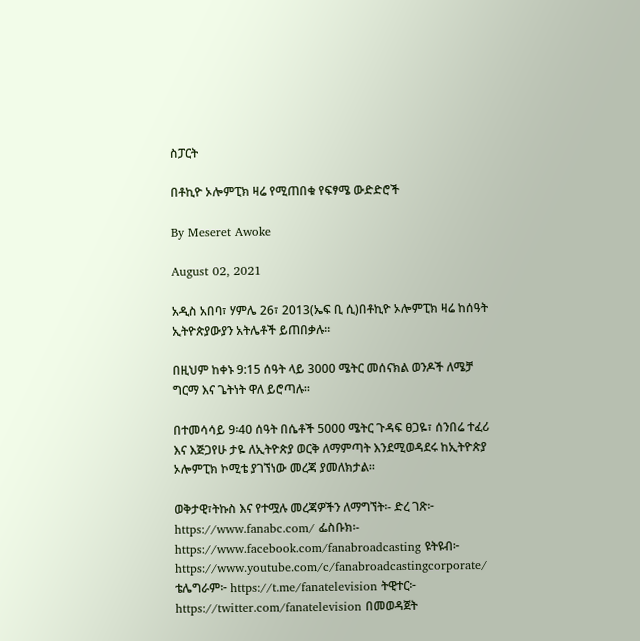ስፓርት

በቶኪዮ ኦሎምፒክ ዛሬ የሚጠበቁ የፍፃሜ ውድድሮች

By Meseret Awoke

August 02, 2021

አዲስ አበባ፣ ሃምሌ 26፣ 2013(ኤፍ ቢ ሲ)በቶኪዮ ኦሎምፒክ ዛሬ ከሰዓት ኢትዮጵያውያን አትሌቶች ይጠበቃሉ፡፡

በዚህም ከቀኑ 9:15 ሰዓት ላይ 3000 ሜትር መሰናክል ወንዶች ለሜቻ ግርማ እና ጌትነት ዋለ ይሮጣሉ፡፡

በተመሳሳይ 9፡40 ሰዓት በሴቶች 5000 ሜትር ጉዳፍ ፀጋዬ፣ ሰንበሬ ተፈሪ እና እጅጋየሁ ታዬ ለኢትዮጵያ ወርቅ ለማምጣት እንደሚወዳደሩ ከኢትዮጵያ ኦሎምፒክ ኮሚቴ ያገኘነው መረጃ ያመለክታል፡፡

ወቅታዊ፣ትኩስ እና የተሟሉ መረጃዎችን ለማግኘት፡- ድረ ገጽ፦ https://www.fanabc.com/ ፌስቡክ፡- https://www.facebook.com/fanabroadcasting ዩትዩብ፦ https://www.youtube.com/c/fanabroadcastingcorporate/ ቴሌግራም፦ https://t.me/fanatelevision ትዊተር፦ https://twitter.com/fanatelevision በመወዳጀት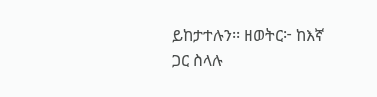ይከታተሉን፡፡ ዘወትር፦ ከእኛ ጋር ስላሉ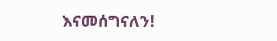እናመሰግናለን!